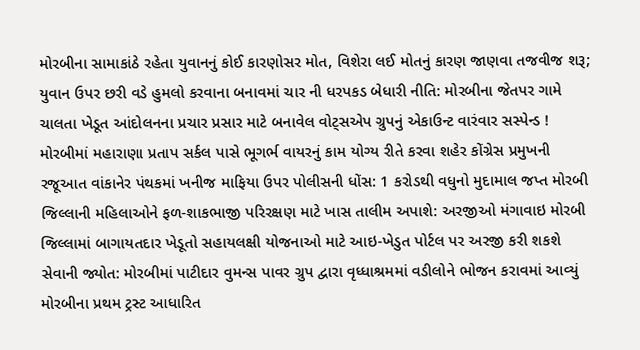મોરબીના સામાકાંઠે રહેતા યુવાનનું કોઈ કારણોસર મોત, વિશેરા લઈ મોતનું કારણ જાણવા તજવીજ શરૂ; યુવાન ઉપર છરી વડે હુમલો કરવાના બનાવમાં ચાર ની ધરપકડ બેધારી નીતિ: મોરબીના જેતપર ગામે ચાલતા ખેડૂત આંદોલનના પ્રચાર પ્રસાર માટે બનાવેલ વોટ્સએપ ગ્રુપનું એકાઉન્ટ વારંવાર સસ્પેન્ડ !  મોરબીમાં મહારાણા પ્રતાપ સર્કલ પાસે ભૂગર્ભ વાયરનું કામ યોગ્ય રીતે કરવા શહેર કોંગ્રેસ પ્રમુખની રજૂઆત વાંકાનેર પંથકમાં ખનીજ માફિયા ઉપર પોલીસની ધોંસ: 1 કરોડથી વધુનો મુદામાલ જપ્ત મોરબી જિલ્લાની મહિલાઓને ફળ-શાકભાજી પરિરક્ષણ માટે ખાસ તાલીમ અપાશે: અરજીઓ મંગાવાઇ મોરબી જિલ્લામાં બાગાયતદાર ખેડૂતો સહાયલક્ષી યોજનાઓ માટે આઇ-ખેડુત પોર્ટલ પર અરજી કરી શકશે સેવાની જ્યોત: મોરબીમાં પાટીદાર વુમન્સ પાવર ગ્રુપ દ્વારા વૃધ્ધાશ્રમમાં વડીલોને ભોજન કરાવમાં આવ્યું મોરબીના પ્રથમ ટ્રસ્ટ આધારિત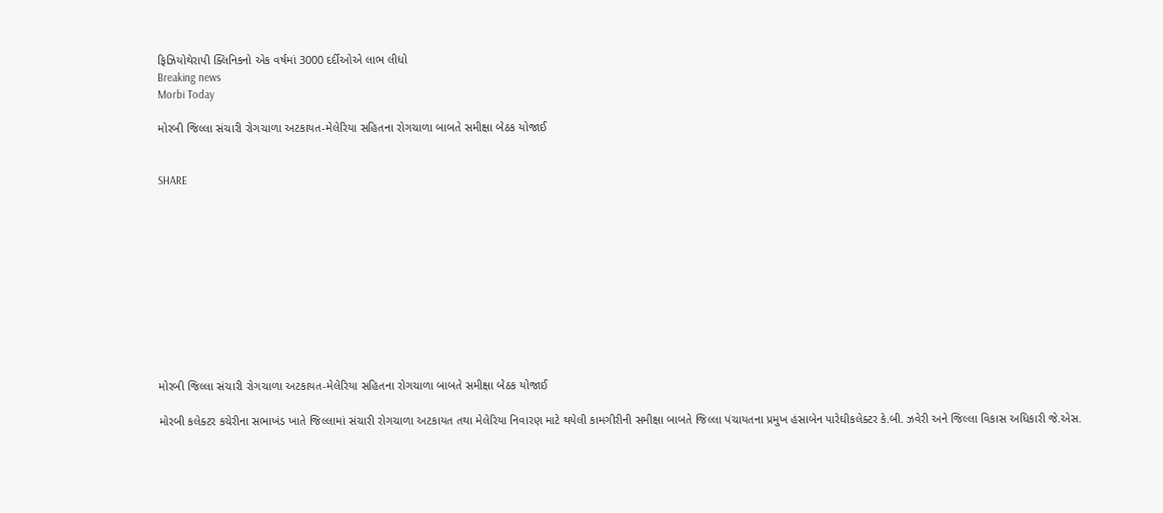ફિઝિયોથેરાપી ક્લિનિકનો એક વર્ષમાં 3000 દર્દીઓએ લાભ લીધો
Breaking news
Morbi Today

મોરબી જિલ્લા સંચારી રોગચાળા અટકાયત-મેલેરિયા સહિતના રોગચાળા બાબતે સમીક્ષા બેઠક યોજાઈ


SHARE











મોરબી જિલ્લા સંચારી રોગચાળા અટકાયત-મેલેરિયા સહિતના રોગચાળા બાબતે સમીક્ષા બેઠક યોજાઈ

મોરબી કલેક્ટર કચેરીના સભાખંડ ખાતે જિલ્લામાં સંચારી રોગચાળા અટકાયત તથા મેલેરિયા નિવારણ માટે થયેલી કામગીરીની સમીક્ષા બાબતે જિલ્લા પંચાયતના પ્રમુખ હંસાબેન પારેઘીકલેક્ટર કે.બી. ઝવેરી અને જિલ્લા વિકાસ અધિકારી જે.એસ.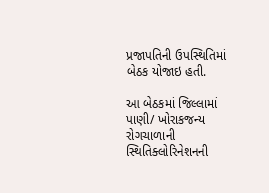પ્રજાપતિની ઉપસ્થિતિમાં બેઠક યોજાઇ હતી.

આ બેઠકમાં જિલ્લામાં પાણી/ ખોરાકજન્ય રોગચાળાની સ્થિતિક્લોરિનેશનની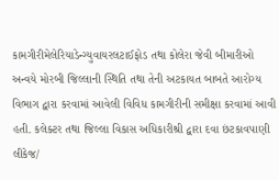કામગીરીમેલેરિયાડેન્ગ્યુવાયરલટાઈફોડ તથા કોલેરા જેવી બીમારીઓ અન્વયે મોરબી જિલ્લાની સ્થિતિ તથા તેની અટકાયત બાબતે આરોગ્ય વિભાગ દ્વારા કરવામાં આવેલી વિવિધ કામગીરીની સમીક્ષા કરવામાં આવી હતી. કલેક્ટર તથા જિલ્લા વિકાસ અધિકારીશ્રી દ્વારા દવા છંટકાવપાણી લીકેજ/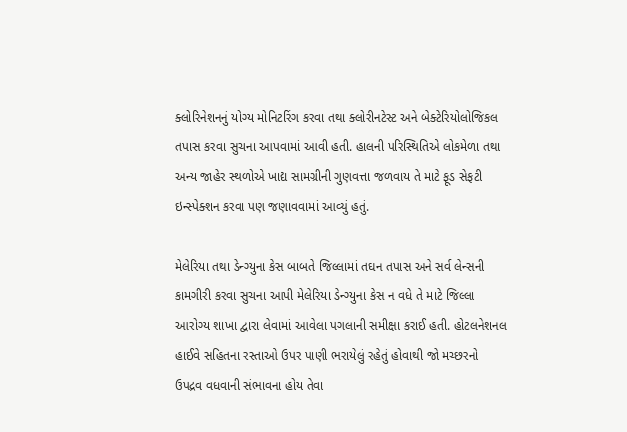ક્લોરિનેશનનું યોગ્ય મોનિટરિંગ કરવા તથા ક્લોરીનટેસ્ટ અને બેક્ટેરિયોલોજિકલ તપાસ કરવા સુચના આપવામાં આવી હતી. હાલની પરિસ્થિતિએ લોકમેળા તથા અન્ય જાહેર સ્થળોએ ખાદ્ય સામગ્રીની ગુણવત્તા જળવાય તે માટે ફૂડ સેફટી ઇન્સ્પેક્શન કરવા પણ જણાવવામાં આવ્યું હતું.

મેલેરિયા તથા ડેન્ગ્યુના કેસ બાબતે જિલ્લામાં તઘન તપાસ અને સર્વ લેન્સની કામગીરી કરવા સુચના આપી મેલેરિયા ડેન્ગ્યુના કેસ ન વધે તે માટે જિલ્લા આરોગ્ય શાખા દ્વારા લેવામાં આવેલા પગલાની સમીક્ષા કરાઈ હતી. હોટલનેશનલ હાઈવે સહિતના રસ્તાઓ ઉપર પાણી ભરાયેલું રહેતું હોવાથી જો મચ્છરનો ઉપદ્રવ વધવાની સંભાવના હોય તેવા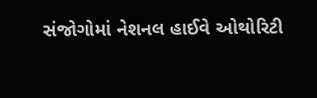સંજોગોમાં નેશનલ હાઈવે ઓથોરિટી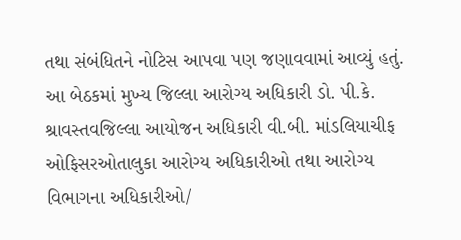તથા સંબંધિતને નોટિસ આપવા પણ જણાવવામાં આવ્યું હતું. આ બેઠકમાં મુખ્ય જિલ્લા આરોગ્ય અધિકારી ડો. પી.કે. શ્રાવસ્તવજિલ્લા આયોજન અધિકારી વી.બી. માંડલિયાચીફ ઓફિસરઓતાલુકા આરોગ્ય અધિકારીઓ તથા આરોગ્ય વિભાગના અધિકારીઓ/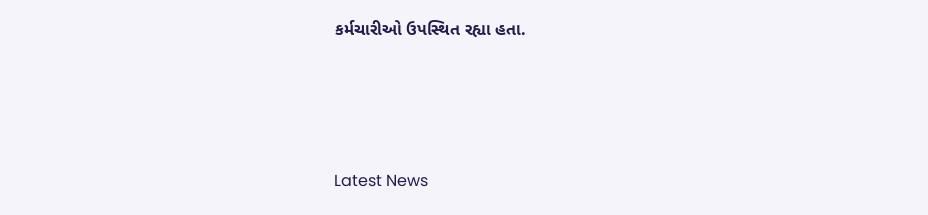કર્મચારીઓ ઉપસ્થિત રહ્યા હતા.






Latest News